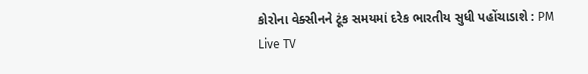કોરોના વેક્સીનને ટૂંક સમયમાં દરેક ભારતીય સુધી પહોંચાડાશે : PM
Live TV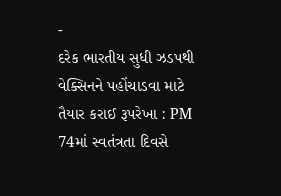-
દરેક ભારતીય સુધી ઝડપથી વેક્સિનને પહોંચાડવા માટે તૈયાર કરાઈ રૂપરેખા : PM
74માં સ્વતંત્રતા દિવસે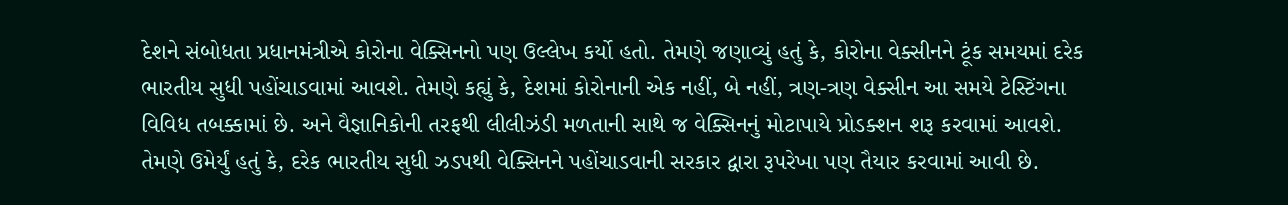દેશને સંબોધતા પ્રધાનમંત્રીએ કોરોના વેક્સિનનો પણ ઉલ્લેખ કર્યો હતો. તેમણે જણાવ્યું હતું કે, કોરોના વેક્સીનને ટૂંક સમયમાં દરેક ભારતીય સુધી પહોંચાડવામાં આવશે. તેમણે કહ્યું કે, દેશમાં કોરોનાની એક નહીં, બે નહીં, ત્રણ-ત્રણ વેક્સીન આ સમયે ટેસ્ટિંગના વિવિધ તબક્કામાં છે. અને વૈજ્ઞાનિકોની તરફથી લીલીઝંડી મળતાની સાથે જ વેક્સિનનું મોટાપાયે પ્રોડક્શન શરૂ કરવામાં આવશે. તેમણે ઉમેર્યું હતું કે, દરેક ભારતીય સુધી ઝડપથી વેક્સિનને પહોંચાડવાની સરકાર દ્વારા રૂપરેખા પણ તૈયાર કરવામાં આવી છે.